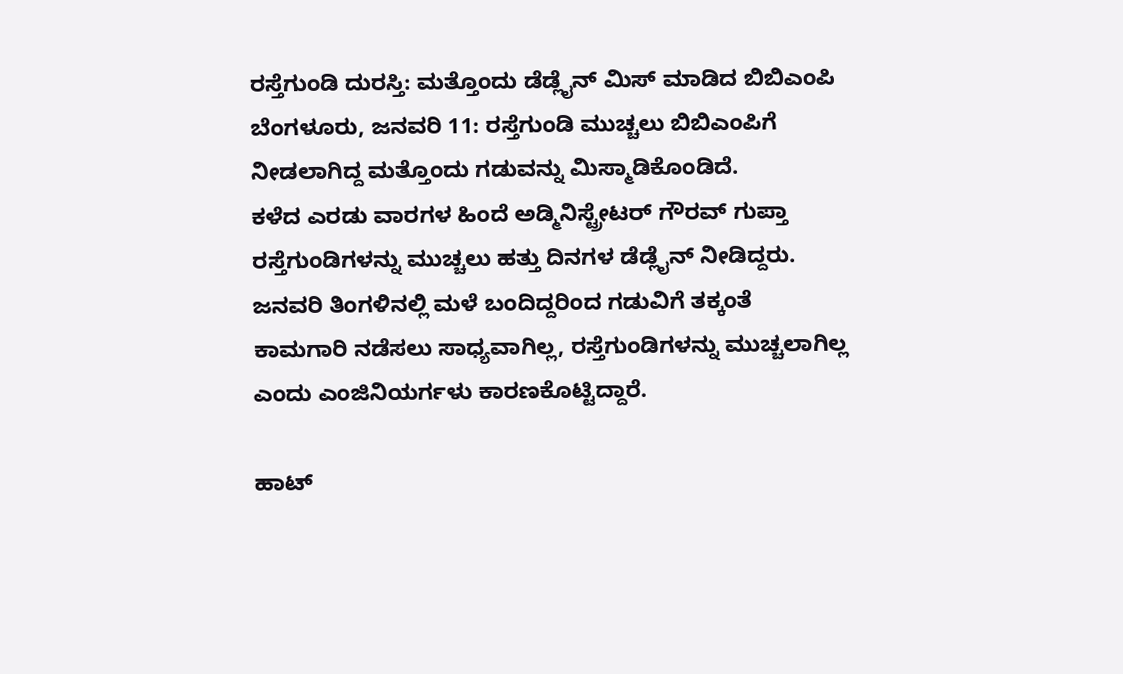ರಸ್ತೆಗುಂಡಿ ದುರಸ್ತಿ: ಮತ್ತೊಂದು ಡೆಡ್ಲೈನ್ ಮಿಸ್ ಮಾಡಿದ ಬಿಬಿಎಂಪಿ
ಬೆಂಗಳೂರು, ಜನವರಿ 11: ರಸ್ತೆಗುಂಡಿ ಮುಚ್ಚಲು ಬಿಬಿಎಂಪಿಗೆ ನೀಡಲಾಗಿದ್ದ ಮತ್ತೊಂದು ಗಡುವನ್ನು ಮಿಸ್ಮಾಡಿಕೊಂಡಿದೆ.
ಕಳೆದ ಎರಡು ವಾರಗಳ ಹಿಂದೆ ಅಡ್ಮಿನಿಸ್ಟ್ರೇಟರ್ ಗೌರವ್ ಗುಪ್ತಾ ರಸ್ತೆಗುಂಡಿಗಳನ್ನು ಮುಚ್ಚಲು ಹತ್ತು ದಿನಗಳ ಡೆಡ್ಲೈನ್ ನೀಡಿದ್ದರು.
ಜನವರಿ ತಿಂಗಳಿನಲ್ಲಿ ಮಳೆ ಬಂದಿದ್ದರಿಂದ ಗಡುವಿಗೆ ತಕ್ಕಂತೆ ಕಾಮಗಾರಿ ನಡೆಸಲು ಸಾಧ್ಯವಾಗಿಲ್ಲ, ರಸ್ತೆಗುಂಡಿಗಳನ್ನು ಮುಚ್ಚಲಾಗಿಲ್ಲ ಎಂದು ಎಂಜಿನಿಯರ್ಗಳು ಕಾರಣಕೊಟ್ಟಿದ್ದಾರೆ.

ಹಾಟ್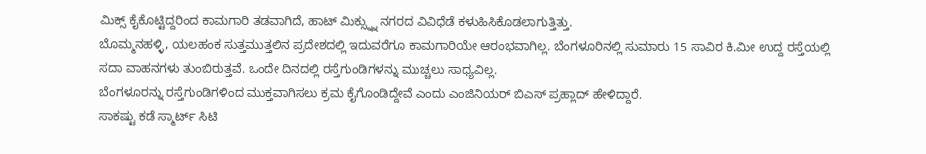ಮಿಕ್ಸ್ ಕೈಕೊಟ್ಟಿದ್ದರಿಂದ ಕಾಮಗಾರಿ ತಡವಾಗಿದೆ, ಹಾಟ್ ಮಿಕ್ಸ್ನ್ನು ನಗರದ ವಿವಿಧೆಡೆ ಕಳುಹಿಸಿಕೊಡಲಾಗುತ್ತಿತ್ತು.
ಬೊಮ್ಮನಹಳ್ಳಿ, ಯಲಹಂಕ ಸುತ್ತಮುತ್ತಲಿನ ಪ್ರದೇಶದಲ್ಲಿ ಇದುವರೆಗೂ ಕಾಮಗಾರಿಯೇ ಆರಂಭವಾಗಿಲ್ಲ. ಬೆಂಗಳೂರಿನಲ್ಲಿ ಸುಮಾರು 15 ಸಾವಿರ ಕಿ.ಮೀ ಉದ್ದ ರಸ್ತೆಯಲ್ಲಿ ಸದಾ ವಾಹನಗಳು ತುಂಬಿರುತ್ತವೆ. ಒಂದೇ ದಿನದಲ್ಲಿ ರಸ್ತೆಗುಂಡಿಗಳನ್ನು ಮುಚ್ಚಲು ಸಾಧ್ಯವಿಲ್ಲ.
ಬೆಂಗಳೂರನ್ನು ರಸ್ತೆಗುಂಡಿಗಳಿಂದ ಮುಕ್ತವಾಗಿಸಲು ಕ್ರಮ ಕೈಗೊಂಡಿದ್ದೇವೆ ಎಂದು ಎಂಜಿನಿಯರ್ ಬಿಎಸ್ ಪ್ರಹ್ಲಾದ್ ಹೇಳಿದ್ದಾರೆ.
ಸಾಕಷ್ಟು ಕಡೆ ಸ್ಮಾರ್ಟ್ ಸಿಟಿ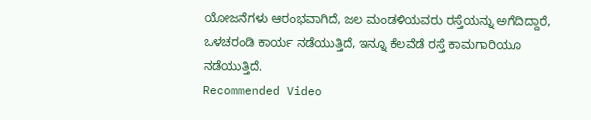ಯೋಜನೆಗಳು ಆರಂಭವಾಗಿದೆ, ಜಲ ಮಂಡಳಿಯವರು ರಸ್ತೆಯನ್ನು ಅಗೆದಿದ್ದಾರೆ, ಒಳಚರಂಡಿ ಕಾರ್ಯ ನಡೆಯುತ್ತಿದೆ, ಇನ್ನೂ ಕೆಲವೆಡೆ ರಸ್ತೆ ಕಾಮಗಾರಿಯೂ ನಡೆಯುತ್ತಿದೆ.
Recommended Video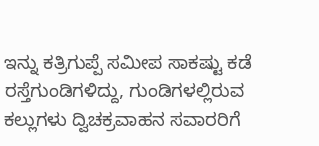ಇನ್ನು ಕತ್ರಿಗುಪ್ಪೆ ಸಮೀಪ ಸಾಕಷ್ಟು ಕಡೆ ರಸ್ತೆಗುಂಡಿಗಳಿದ್ದು, ಗುಂಡಿಗಳಲ್ಲಿರುವ ಕಲ್ಲುಗಳು ದ್ವಿಚಕ್ರವಾಹನ ಸವಾರರಿಗೆ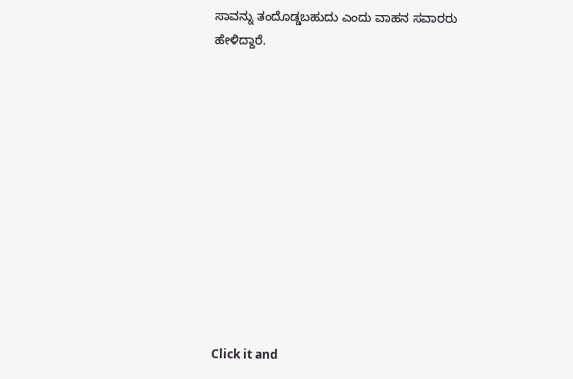ಸಾವನ್ನು ತಂದೊಡ್ಡಬಹುದು ಎಂದು ವಾಹನ ಸವಾರರು ಹೇಳಿದ್ದಾರೆ.












Click it and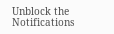Unblock the Notifications